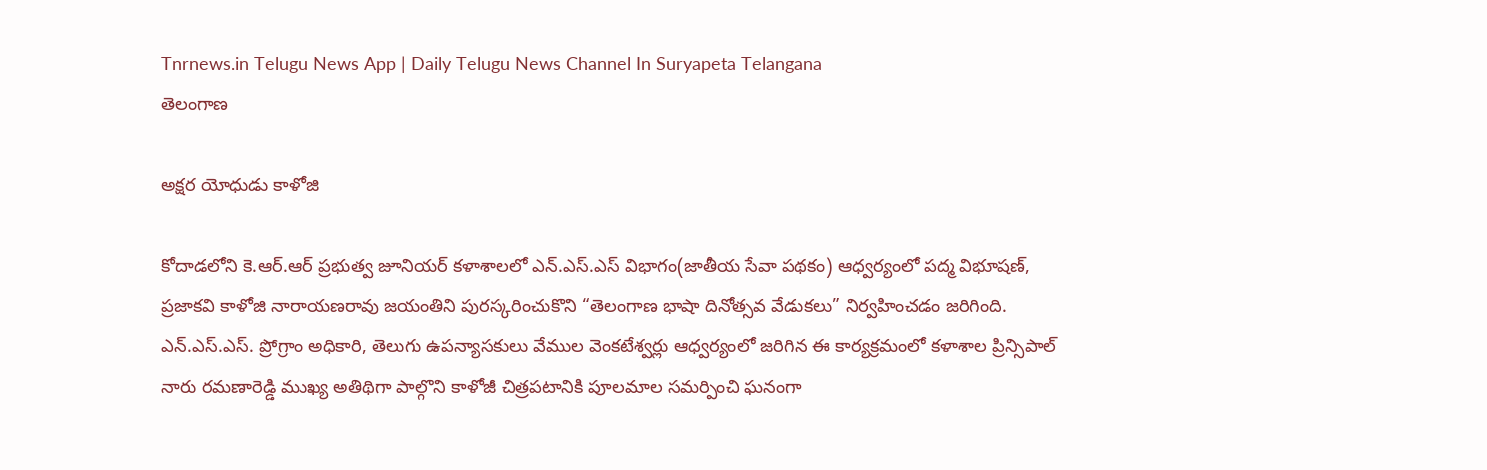Tnrnews.in Telugu News App | Daily Telugu News Channel In Suryapeta Telangana
తెలంగాణ

అక్షర యోధుడు కాళోజి

కోదాడలోని కె.ఆర్.ఆర్ ప్రభుత్వ జూనియర్ కళాశాలలో ఎన్.ఎస్.ఎస్ విభాగం(జాతీయ సేవా పథకం) ఆధ్వర్యంలో పద్మ విభూషణ్, ప్రజాకవి కాళోజి నారాయణరావు జయంతిని పురస్కరించుకొని “తెలంగాణ భాషా దినోత్సవ వేడుకలు” నిర్వహించడం జరిగింది. ఎన్.ఎస్.ఎస్. ప్రోగ్రాం అధికారి, తెలుగు ఉపన్యాసకులు వేముల వెంకటేశ్వర్లు ఆధ్వర్యంలో జరిగిన ఈ కార్యక్రమంలో కళాశాల ప్రిన్సిపాల్ నారు రమణారెడ్డి ముఖ్య అతిథిగా పాల్గొని కాళోజీ చిత్రపటానికి పూలమాల సమర్పించి ఘనంగా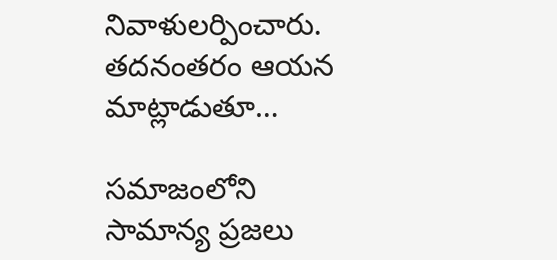నివాళులర్పించారు. తదనంతరం ఆయన మాట్లాడుతూ…

సమాజంలోని సామాన్య ప్రజలు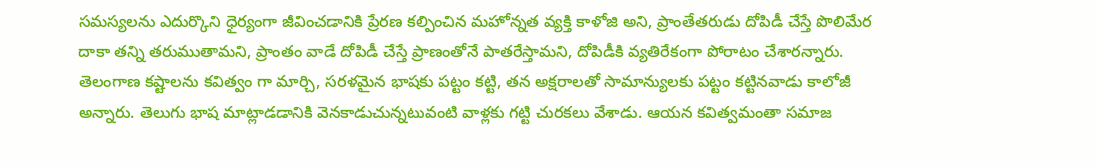సమస్యలను ఎదుర్కొని ధైర్యంగా జీవించడానికి ప్రేరణ కల్పించిన మహోన్నత వ్యక్తి కాళోజి అని, ప్రాంతేతరుడు దోపిడీ చేస్తే పొలిమేర దాకా తన్ని తరుముతామని, ప్రాంతం వాడే దోపిడీ చేస్తే ప్రాణంతోనే పాతరేస్తామని, దోపిడీకి వ్యతిరేకంగా పోరాటం చేశారన్నారు. తెలంగాణ కష్టాలను కవిత్వం గా మార్చి, సరళమైన భాషకు పట్టం కట్టి, తన అక్షరాలతో సామాన్యులకు పట్టం కట్టినవాడు కాలోజీ అన్నారు. తెలుగు భాష మాట్లాడడానికి వెనకాడుచున్నటువంటి వాళ్లకు గట్టి చురకలు వేశాడు. ఆయన కవిత్వమంతా సమాజ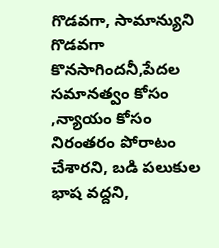గొడవగా, సామాన్యుని గొడవగా కొనసాగిందనీ,పేదల సమానత్వం కోసం ,న్యాయం కోసం నిరంతరం పోరాటం చేశారని, బడి పలుకుల భాష వద్దని,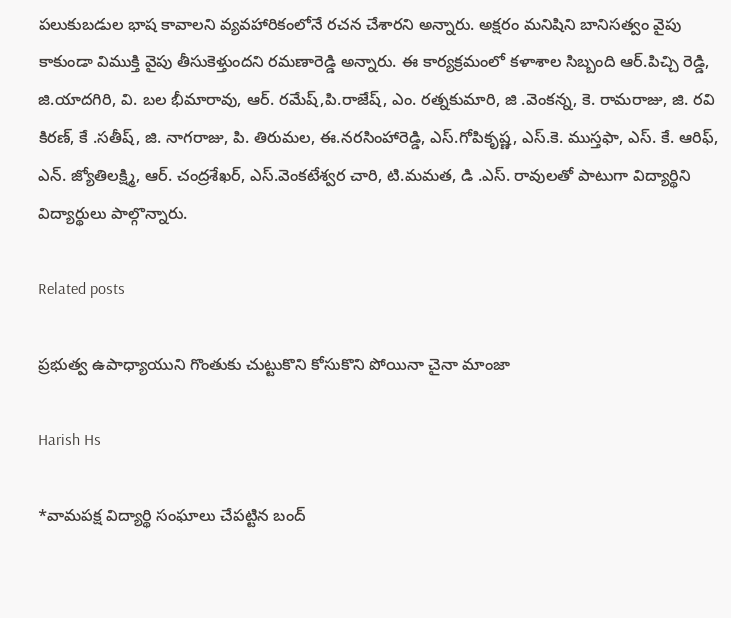పలుకుబడుల భాష కావాలని వ్యవహారికంలోనే రచన చేశారని అన్నారు. అక్షరం మనిషిని బానిసత్వం వైపు కాకుండా విముక్తి వైపు తీసుకెళ్తుందని రమణారెడ్డి అన్నారు. ఈ కార్యక్రమంలో కళాశాల సిబ్బంది ఆర్.పిచ్చి రెడ్డి, జి.యాదగిరి, వి. బల భీమారావు, ఆర్. రమేష్,పి.రాజేష్, ఎం. రత్నకుమారి, జి .వెంకన్న, కె. రామరాజు, జి. రవి కిరణ్, కే .సతీష్, జి. నాగరాజు, పి. తిరుమల, ఈ.నరసింహారెడ్డి, ఎస్.గోపికృష్ణ, ఎస్.కె. ముస్తఫా, ఎస్. కే. ఆరిఫ్, ఎన్. జ్యోతిలక్ష్మి, ఆర్. చంద్రశేఖర్, ఎస్.వెంకటేశ్వర చారి, టి.మమత, డి .ఎస్. రావులతో పాటుగా విద్యార్థిని విద్యార్థులు పాల్గొన్నారు.

Related posts

ప్రభుత్వ ఉపాధ్యాయుని గొంతుకు చుట్టుకొని కోసుకొని పోయినా చైనా మాంజా

Harish Hs

*వామపక్ష విద్యార్థి సంఘాలు చేపట్టిన బంద్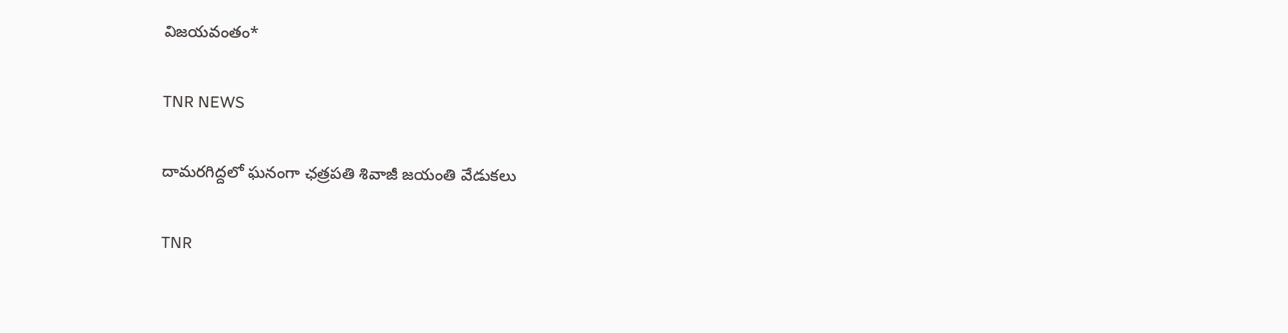విజయవంతం*

TNR NEWS

దామరగిద్దలో ఘనంగా ఛత్రపతి శివాజీ జయంతి వేడుకలు

TNR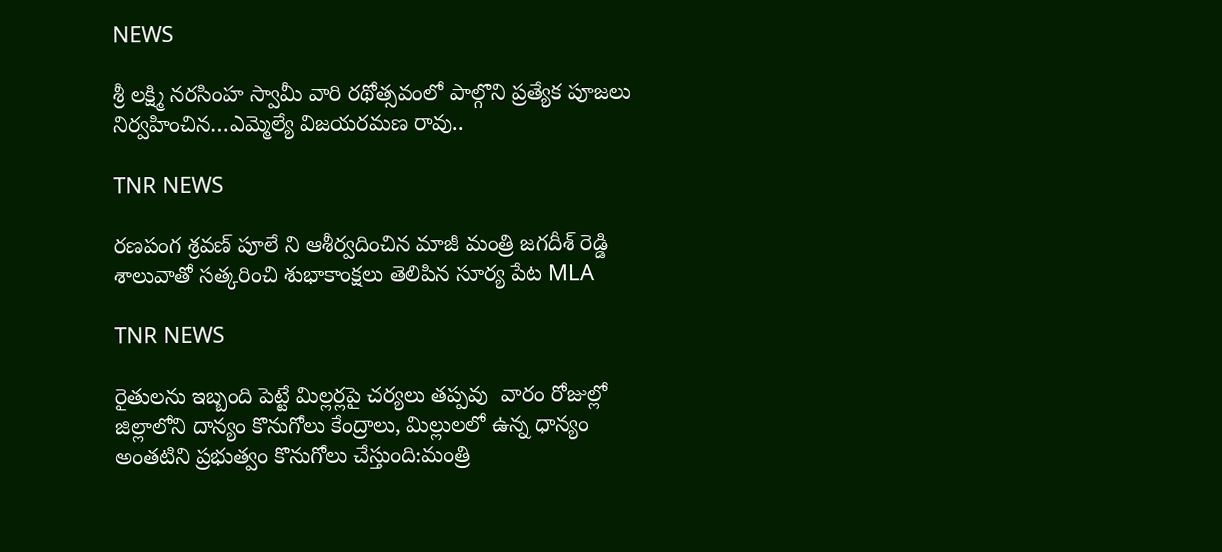NEWS

శ్రీ లక్ష్మి నరసింహ స్వామీ వారి రథోత్సవంలో పాల్గొని ప్రత్యేక పూజలు నిర్వహించిన…ఎమ్మెల్యే విజయరమణ రావు..

TNR NEWS

రణపంగ శ్రవణ్ పూలే ని ఆశీర్వదించిన మాజీ మంత్రి జగదీశ్ రెడ్డి శాలువాతో సత్కరించి శుభాకాంక్షలు తెలిపిన సూర్య పేట MLA

TNR NEWS

రైతులను ఇబ్బంది పెట్టే మిల్లర్లపై చర్యలు తప్పవు  వారం రోజుల్లో జిల్లాలోని దాన్యం కొనుగోలు కేంద్రాలు, మిల్లులలో ఉన్న ధాన్యం అంతటిని ప్రభుత్వం కొనుగోలు చేస్తుంది:మంత్రి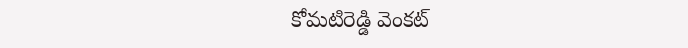కోమటిరెడ్డి వెంకట్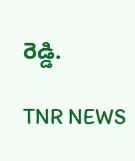రెడ్డి.

TNR NEWS